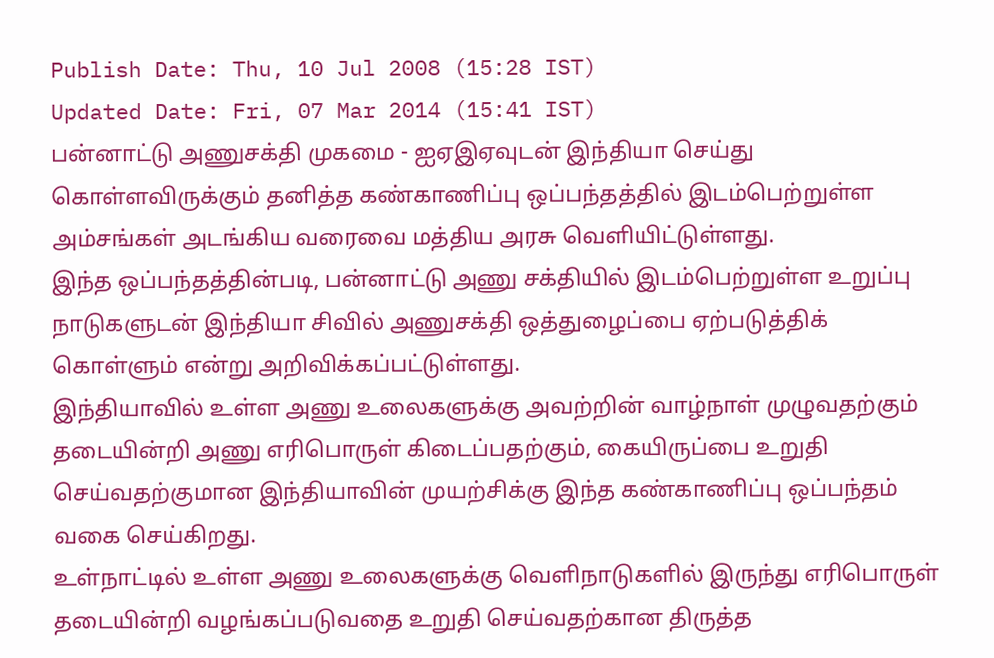Publish Date: Thu, 10 Jul 2008 (15:28 IST)
Updated Date: Fri, 07 Mar 2014 (15:41 IST)
பன்னாட்டு அணுசக்தி முகமை - ஐஏஇஏவுடன் இந்தியா செய்து கொள்ளவிருக்கும் தனித்த கண்காணிப்பு ஒப்பந்தத்தில் இடம்பெற்றுள்ள அம்சங்கள் அடங்கிய வரைவை மத்திய அரசு வெளியிட்டுள்ளது.
இந்த ஒப்பந்தத்தின்படி, பன்னாட்டு அணு சக்தியில் இடம்பெற்றுள்ள உறுப்பு நாடுகளுடன் இந்தியா சிவில் அணுசக்தி ஒத்துழைப்பை ஏற்படுத்திக் கொள்ளும் என்று அறிவிக்கப்பட்டுள்ளது.
இந்தியாவில் உள்ள அணு உலைகளுக்கு அவற்றின் வாழ்நாள் முழுவதற்கும் தடையின்றி அணு எரிபொருள் கிடைப்பதற்கும், கையிருப்பை உறுதி செய்வதற்குமான இந்தியாவின் முயற்சிக்கு இந்த கண்காணிப்பு ஒப்பந்தம் வகை செய்கிறது.
உள்நாட்டில் உள்ள அணு உலைகளுக்கு வெளிநாடுகளில் இருந்து எரிபொருள் தடையின்றி வழங்கப்படுவதை உறுதி செய்வதற்கான திருத்த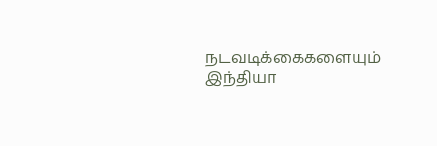நடவடிக்கைகளையும் இந்தியா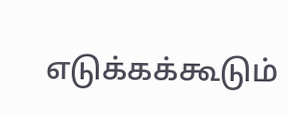எடுக்கக்கூடும்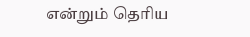என்றும் தெரிய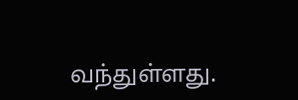வந்துள்ளது.